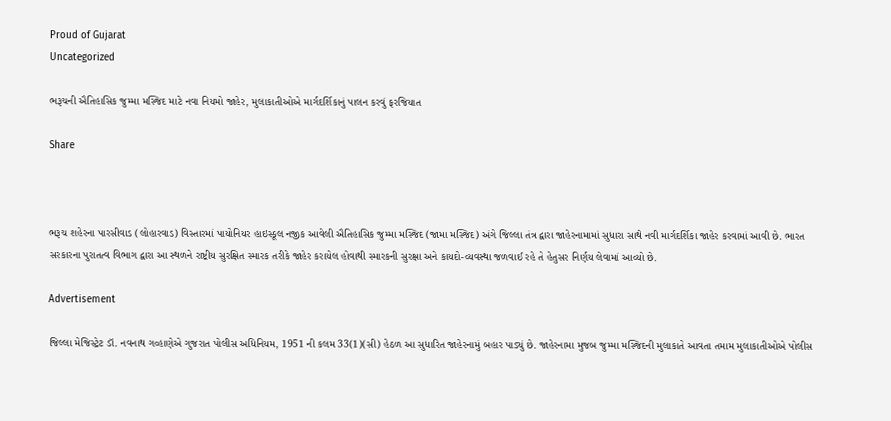Proud of Gujarat
Uncategorized

ભરૂચની ઐતિહાસિક જુમ્મા મસ્જિદ માટે નવા નિયમો જાહેર, મુલાકાતીઓએ માર્ગદર્શિકાનું પાલન કરવું ફરજિયાત

Share



ભરૂચ શહેરના પારસીવાડ (લોહારવાડ) વિસ્તારમાં પાયોનિયર હાઇસ્કૂલ નજીક આવેલી ઐતિહાસિક જુમ્મા મસ્જિદ (જામા મસ્જિદ) અંગે જિલ્લા તંત્ર દ્વારા જાહેરનામામાં સુધારા સાથે નવી માર્ગદર્શિકા જાહેર કરવામાં આવી છે. ભારત સરકારના પુરાતત્વ વિભાગ દ્વારા આ સ્થળને રાષ્ટ્રીય સુરક્ષિત સ્મારક તરીકે જાહેર કરાયેલ હોવાથી સ્મારકની સુરક્ષા અને કાયદો-વ્યવસ્થા જળવાઈ રહે તે હેતુસર નિર્ણય લેવામાં આવ્યો છે.

Advertisement

જિલ્લા મેજિસ્ટ્રેટ ડૉ. નવનાથ ગવ્હાણેએ ગુજરાત પોલીસ અધિનિયમ, 1951 ની કલમ 33(1)(સી) હેઠળ આ સુધારિત જાહેરનામું બહાર પાડ્યું છે. જાહેરનામા મુજબ જુમ્મા મસ્જિદની મુલાકાતે આવતા તમામ મુલાકાતીઓએ પોલીસ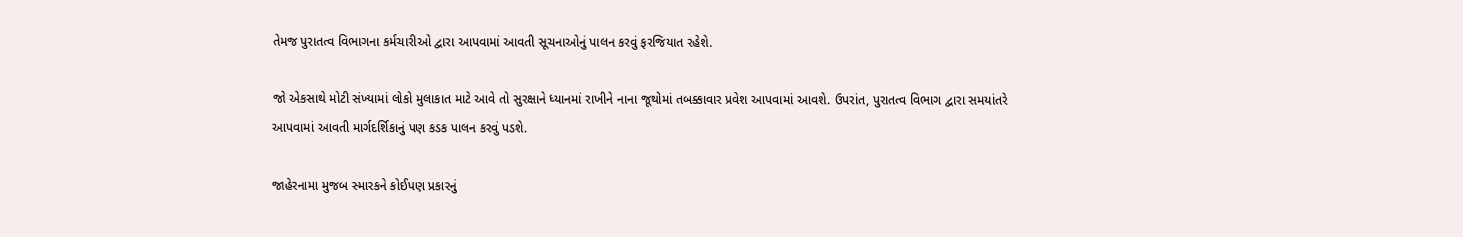તેમજ પુરાતત્વ વિભાગના કર્મચારીઓ દ્વારા આપવામાં આવતી સૂચનાઓનું પાલન કરવું ફરજિયાત રહેશે.

જો એકસાથે મોટી સંખ્યામાં લોકો મુલાકાત માટે આવે તો સુરક્ષાને ધ્યાનમાં રાખીને નાના જૂથોમાં તબક્કાવાર પ્રવેશ આપવામાં આવશે. ઉપરાંત, પુરાતત્વ વિભાગ દ્વારા સમયાંતરે આપવામાં આવતી માર્ગદર્શિકાનું પણ કડક પાલન કરવું પડશે.

જાહેરનામા મુજબ સ્મારકને કોઈપણ પ્રકારનું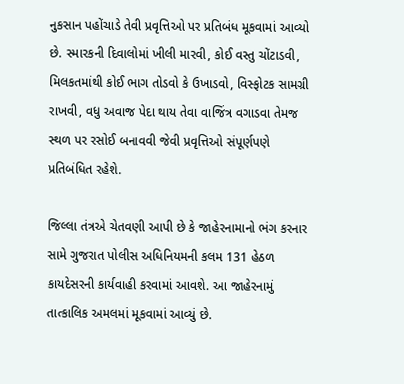નુકસાન પહોંચાડે તેવી પ્રવૃત્તિઓ પર પ્રતિબંધ મૂકવામાં આવ્યો છે. સ્મારકની દિવાલોમાં ખીલી મારવી, કોઈ વસ્તુ ચોંટાડવી, મિલકતમાંથી કોઈ ભાગ તોડવો કે ઉખાડવો, વિસ્ફોટક સામગ્રી રાખવી, વધુ અવાજ પેદા થાય તેવા વાજિંત્ર વગાડવા તેમજ સ્થળ પર રસોઈ બનાવવી જેવી પ્રવૃત્તિઓ સંપૂર્ણપણે પ્રતિબંધિત રહેશે.

જિલ્લા તંત્રએ ચેતવણી આપી છે કે જાહેરનામાનો ભંગ કરનાર સામે ગુજરાત પોલીસ અધિનિયમની કલમ 131 હેઠળ કાયદેસરની કાર્યવાહી કરવામાં આવશે. આ જાહેરનામું તાત્કાલિક અમલમાં મૂકવામાં આવ્યું છે.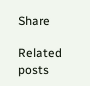Share

Related posts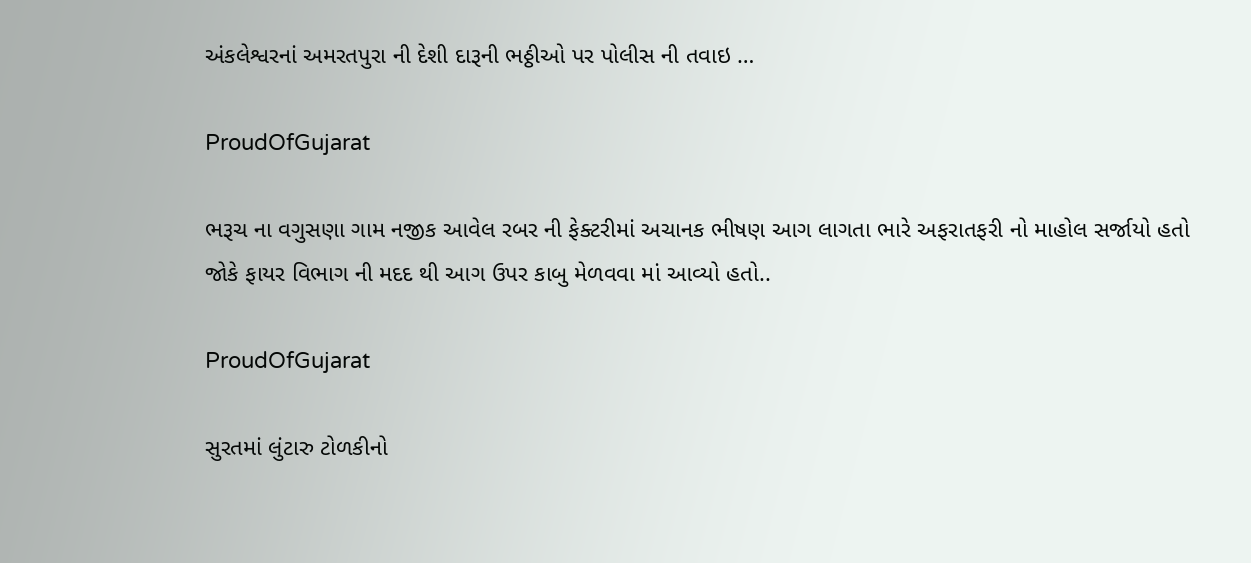અંકલેશ્વરનાં અમરતપુરા ની દેશી દારૂની ભઠ્ઠીઓ પર પોલીસ ની તવાઇ …

ProudOfGujarat

ભરૂચ ના વગુસણા ગામ નજીક આવેલ રબર ની ફેક્ટરીમાં અચાનક ભીષણ આગ લાગતા ભારે અફરાતફરી નો માહોલ સર્જાયો હતો જોકે ફાયર વિભાગ ની મદદ થી આગ ઉપર કાબુ મેળવવા માં આવ્યો હતો..

ProudOfGujarat

સુરતમાં લુંટારુ ટોળકીનો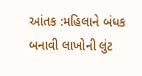આંતક :મહિલાને બંધક બનાવી લાખોની લુંટ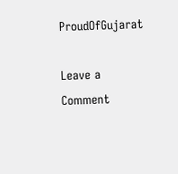ProudOfGujarat

Leave a Comment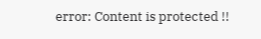error: Content is protected !!